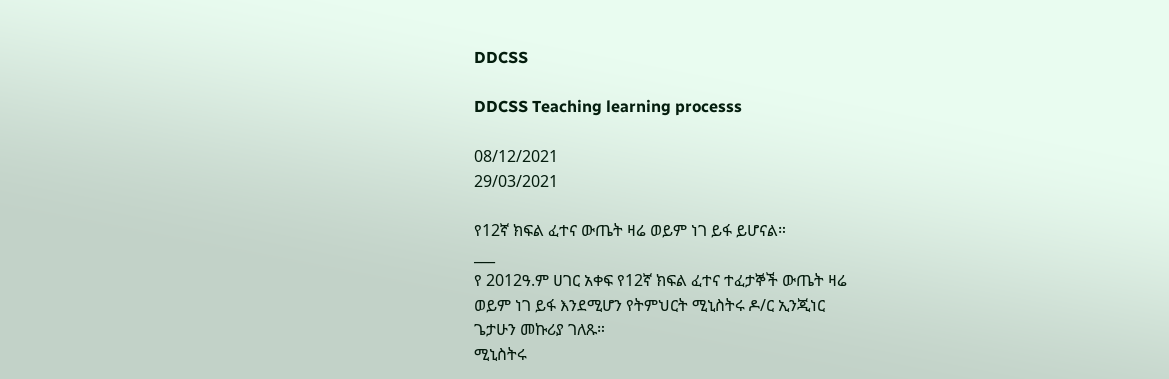DDCSS

DDCSS Teaching learning processs

08/12/2021
29/03/2021

የ12ኛ ክፍል ፈተና ውጤት ዛሬ ወይም ነገ ይፋ ይሆናል።
___
የ 2012ዓ.ም ሀገር አቀፍ የ12ኛ ክፍል ፈተና ተፈታኞች ውጤት ዛሬ
ወይም ነገ ይፋ እንደሚሆን የትምህርት ሚኒስትሩ ዶ/ር ኢንጂነር
ጌታሁን መኩሪያ ገለጹ።
ሚኒስትሩ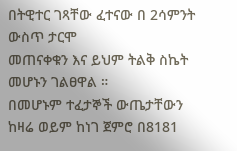በትዊተር ገጻቸው ፈተናው በ 2ሳምንት ውስጥ ታርሞ
መጠናቀቁን እና ይህም ትልቅ ስኬት መሆኑን ገልፀዋል ።
በመሆኑም ተፈታኞች ውጤታቸውን ከዛሬ ወይም ከነገ ጀምሮ በ8181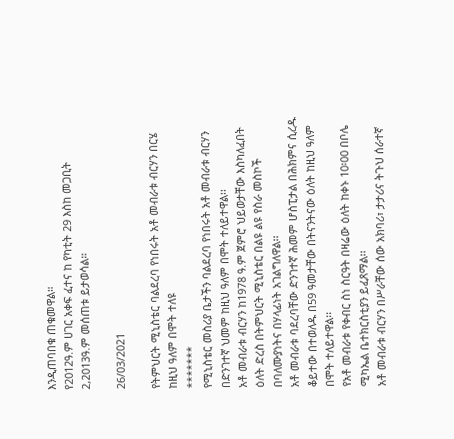እንዲጠባበቁ ጠቁመዋል።
የ2012ዓ.ም ሀገር አቀፍ ፈተና ከ የካቲት 29 እስከ መጋቢት
2,2013ዓ.ም መሰጠቱ ይታወሳል።

26/03/2021

የትምህርት ሚኒስቴር ባልደረባ የነበሩት አቶ መብራቱ ብርሃን በርሄ
ከዚህ ዓለም በሞት ተለዩ
*******
የሚኒስቴር መስሪያ ቤታችን ባልደረባ የነበሩት አቶ መብራቱ ብርሃን
በድንገተኛ ህመም ከዚህ ዓለም በሞት ተለይተዋል፡፡
አቶ መብራቱ ብርሃን ከ1978 ዓ.ም ጀምሮ ህይወታቸው እስካለፈበት
ዕለት ድረስ በትምህርት ሚኒስቴር በልዩ ልዩ የስራ መስኮች
በባለሙያነትና በሃላፊነት አገልግለዋል፡፡
አቶ መብራቱ ባደረባቸው ድንገተኛ ሕመም ሆስፒታል በሕክምና ሲረዱ
ቆይተው በተወለዱ በ59 ዓመታቸው በትናንትናው ዕለት ከዚህ ዓለም
በሞት ተለይተዋል፡፡
የአቶ መብራቱ የቀብር ስነ ስርዓት በዛሬው ዕለት ከቀኑ 10፡00 በቦሌ
ሚካኤል ቤተክርስቲያን ይፈጸማል፡፡
አቶ መብራቱ ብርሃን በሥራቸው ሰው አክባሪ፣ ታታሪና ትጉህ ሰራተኛ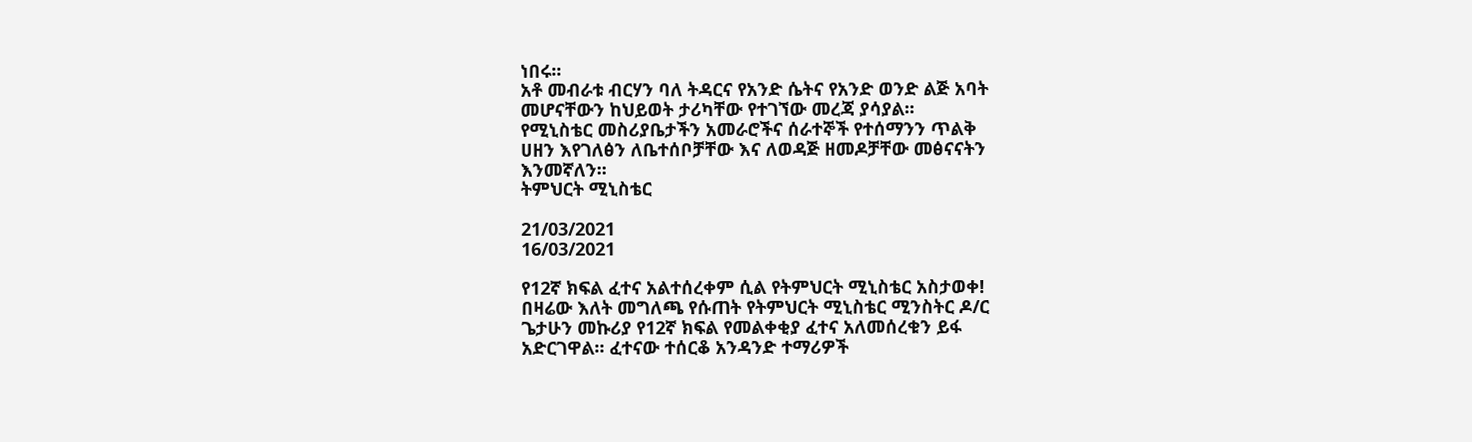ነበሩ፡፡
አቶ መብራቱ ብርሃን ባለ ትዳርና የአንድ ሴትና የአንድ ወንድ ልጅ አባት
መሆናቸውን ከህይወት ታሪካቸው የተገኘው መረጃ ያሳያል፡፡
የሚኒስቴር መስሪያቤታችን አመራሮችና ሰራተኞች የተሰማንን ጥልቅ
ሀዘን እየገለፅን ለቤተሰቦቻቸው እና ለወዳጅ ዘመዶቻቸው መፅናናትን
እንመኛለን፡፡
ትምህርት ሚኒስቴር

21/03/2021
16/03/2021

የ12ኛ ክፍል ፈተና አልተሰረቀም ሲል የትምህርት ሚኒስቴር አስታወቀ!
በዛሬው እለት መግለጫ የሱጠት የትምህርት ሚኒስቴር ሚንስትር ዶ/ር
ጌታሁን መኩሪያ የ12ኛ ክፍል የመልቀቂያ ፈተና አለመሰረቁን ይፋ
አድርገዋል። ፈተናው ተሰርቆ አንዳንድ ተማሪዎች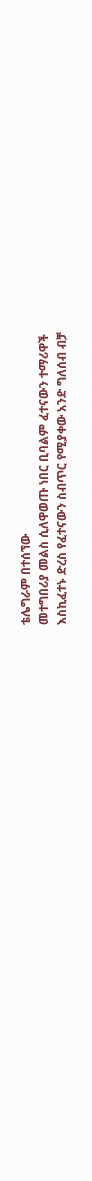ቴሌግራም በተሰኘው
መተግበሪያ መልስ ሲለዋወጡ ነበር ቢባልም ፈተናውን ተማሪዋች
እስኪፈተኑ ድረስ የፈተናውን ስብጥር የሚያቀው አንድ ግለሰብ ብቻ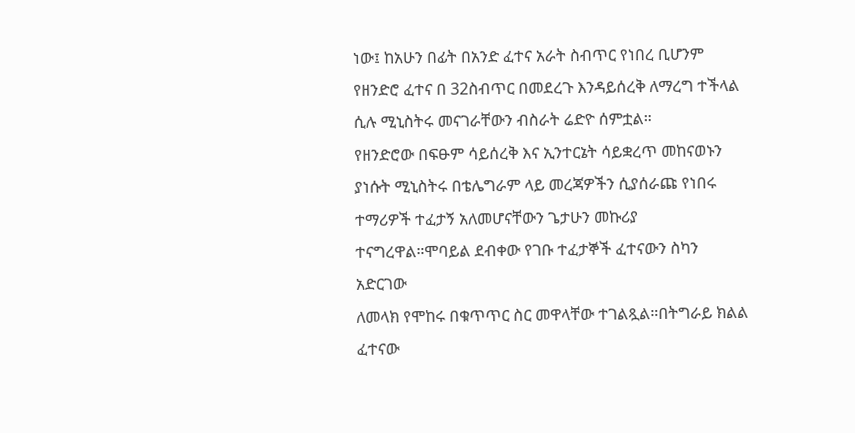ነው፤ ከአሁን በፊት በአንድ ፈተና አራት ስብጥር የነበረ ቢሆንም
የዘንድሮ ፈተና በ 32ስብጥር በመደረጉ እንዳይሰረቅ ለማረግ ተችላል
ሲሉ ሚኒስትሩ መናገራቸውን ብስራት ሬድዮ ሰምቷል።
የዘንድሮው በፍፁም ሳይሰረቅ እና ኢንተርኔት ሳይቋረጥ መከናወኑን
ያነሱት ሚኒስትሩ በቴሌግራም ላይ መረጃዎችን ሲያሰራጩ የነበሩ
ተማሪዎች ተፈታኝ አለመሆናቸውን ጌታሁን መኩሪያ
ተናግረዋል።ሞባይል ደብቀው የገቡ ተፈታኞች ፈተናውን ስካን አድርገው
ለመላክ የሞከሩ በቁጥጥር ስር መዋላቸው ተገልጿል።በትግራይ ክልል
ፈተናው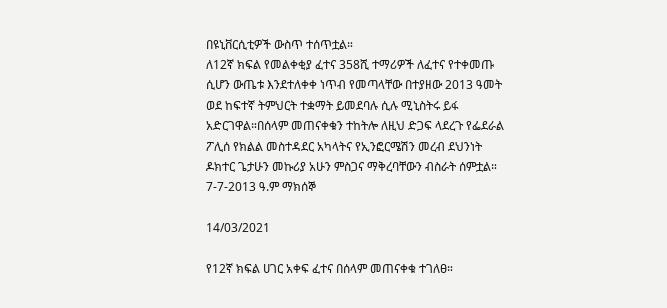በዩኒቨርሲቲዎች ውስጥ ተሰጥቷል።
ለ12ኛ ክፍል የመልቀቂያ ፈተና 358ሺ ተማሪዎች ለፈተና የተቀመጡ
ሲሆን ውጤቱ እንደተለቀቀ ነጥብ የመጣላቸው በተያዘው 2013 ዓመት
ወደ ከፍተኛ ትምህርት ተቋማት ይመደባሉ ሲሉ ሚኒስትሩ ይፋ
አድርገዋል።በሰላም መጠናቀቁን ተከትሎ ለዚህ ድጋፍ ላደረጉ የፌደራል
ፖሊሰ የክልል መስተዳደር አካላትና የኢንፎርሜሽን መረብ ደህንነት
ዶክተር ጌታሁን መኩሪያ አሁን ምስጋና ማቅረባቸውን ብስራት ሰምቷል።
7-7-2013 ዓ.ም ማክሰኞ

14/03/2021

የ12ኛ ክፍል ሀገር አቀፍ ፈተና በሰላም መጠናቀቁ ተገለፀ።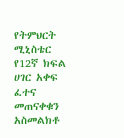የትምህርት ሚኒስቴር የ12ኛ ክፍል ሀገር አቀፍ ፈተና መጠናቀቁን አስመልክቶ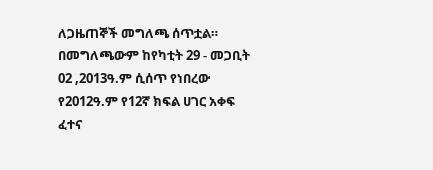ለጋዜጠኞች መግለጫ ሰጥቷል። በመግለጫውም ከየካቲት 29 - መጋቢት 02 ,2013ዓ.ም ሲሰጥ የነበረው የ2012ዓ.ም የ12ኛ ክፍል ሀገር አቀፍ ፈተና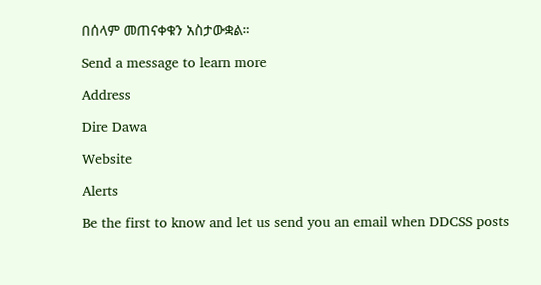በሰላም መጠናቀቁን አስታውቋል።

Send a message to learn more

Address

Dire Dawa

Website

Alerts

Be the first to know and let us send you an email when DDCSS posts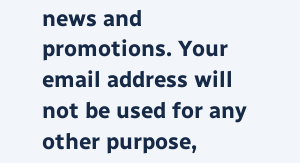news and promotions. Your email address will not be used for any other purpose,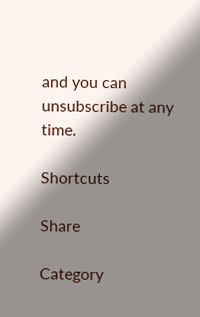and you can unsubscribe at any time.

Shortcuts

Share

Category